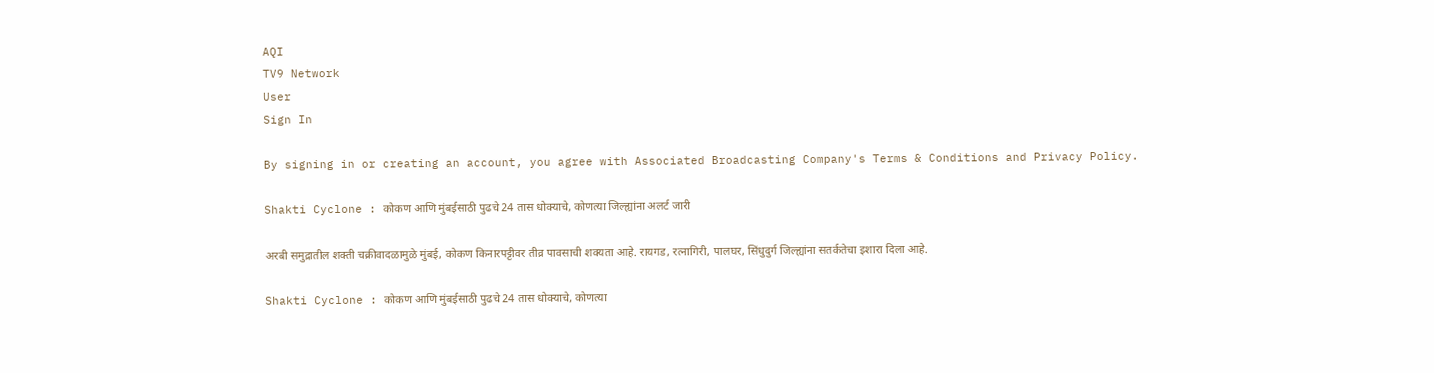AQI
TV9 Network
User
Sign In

By signing in or creating an account, you agree with Associated Broadcasting Company's Terms & Conditions and Privacy Policy.

Shakti Cyclone : कोकण आणि मुंबईसाठी पुढचे 24 तास धोक्याचे, कोणत्या जिल्ह्यांना अलर्ट जारी

अरबी समुद्रातील शक्ती चक्रीवादळामुळे मुंबई, कोकण किनारपट्टीवर तीव्र पावसाची शक्यता आहे. रायगड, रत्नागिरी, पालघर, सिंधुदुर्ग जिल्ह्यांना सतर्कतेचा इशारा दिला आहे.

Shakti Cyclone : कोकण आणि मुंबईसाठी पुढचे 24 तास धोक्याचे, कोणत्या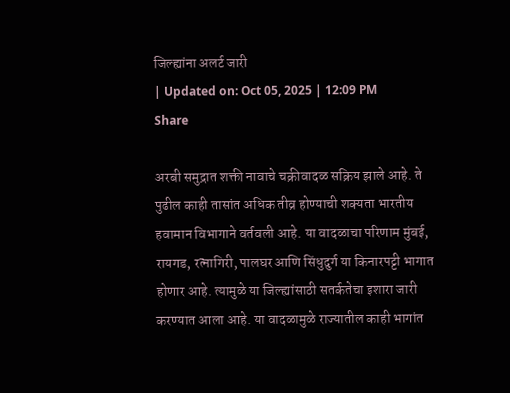जिल्ह्यांना अलर्ट जारी
| Updated on: Oct 05, 2025 | 12:09 PM
Share

अरबी समुद्रात शक्ती नावाचे चक्रीवादळ सक्रिय झाले आहे. ते पुढील काही तासांत अधिक तीव्र होण्याची शक्यता भारतीय हवामान विभागाने वर्तवली आहे. या वादळाचा परिणाम मुंबई, रायगड, रत्नागिरी, पालघर आणि सिंधुदुर्ग या किनारपट्टी भागात होणार आहे. त्यामुळे या जिल्ह्यांसाठी सतर्कतेचा इशारा जारी करण्यात आला आहे. या वादळामुळे राज्यातील काही भागांत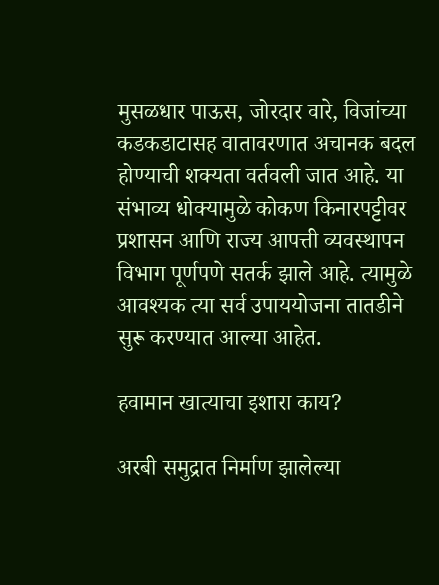मुसळधार पाऊस, जोरदार वारे, विजांच्या कडकडाटासह वातावरणात अचानक बदल होण्याची शक्यता वर्तवली जात आहे. या संभाव्य धोक्यामुळे कोकण किनारपट्टीवर प्रशासन आणि राज्य आपत्ती व्यवस्थापन विभाग पूर्णपणे सतर्क झाले आहे. त्यामुळे आवश्यक त्या सर्व उपाययोजना तातडीने सुरू करण्यात आल्या आहेत.

हवामान खात्याचा इशारा काय?

अरबी समुद्रात निर्माण झालेल्या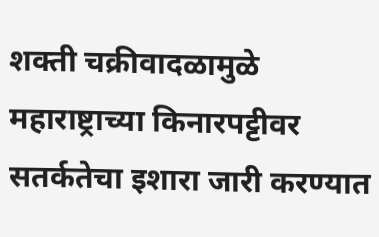शक्ती चक्रीवादळामुळे महाराष्ट्राच्या किनारपट्टीवर सतर्कतेचा इशारा जारी करण्यात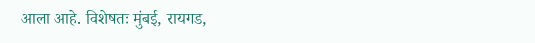आला आहे. विशेषतः मुंबई, रायगड,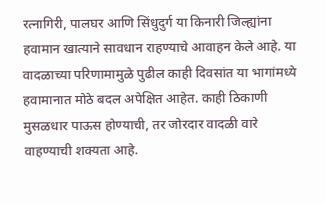रत्नागिरी, पालघर आणि सिंधुदुर्ग या किनारी जिल्ह्यांना हवामान खात्याने सावधान राहण्याचे आवाहन केले आहे. या वादळाच्या परिणामामुळे पुढील काही दिवसांत या भागांमध्ये हवामानात मोठे बदल अपेक्षित आहेत. काही ठिकाणी मुसळधार पाऊस होण्याची, तर जोरदार वादळी वारे वाहण्याची शक्यता आहे.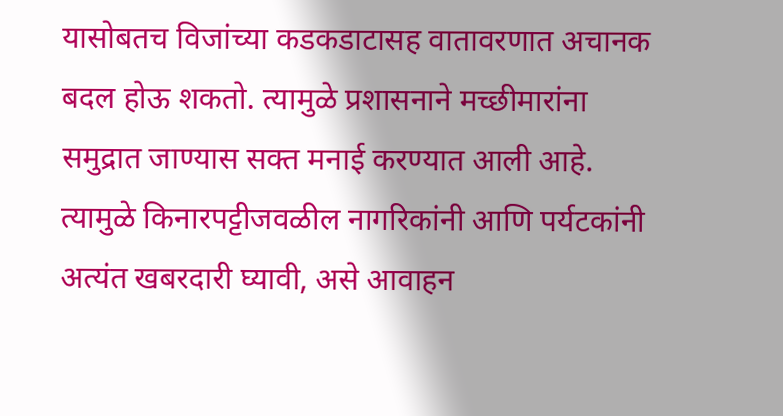यासोबतच विजांच्या कडकडाटासह वातावरणात अचानक बदल होऊ शकतो. त्यामुळे प्रशासनाने मच्छीमारांना समुद्रात जाण्यास सक्त मनाई करण्यात आली आहे. त्यामुळे किनारपट्टीजवळील नागरिकांनी आणि पर्यटकांनी अत्यंत खबरदारी घ्यावी, असे आवाहन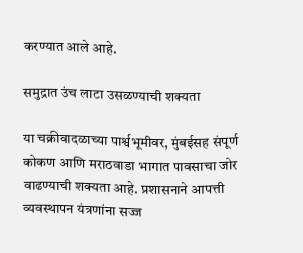करण्यात आले आहे.

समुद्रात उंच लाटा उसळण्याची शक्यता

या चक्रीवादळाच्या पार्श्वभूमीवर, मुंबईसह संपूर्ण कोकण आणि मराठवाडा भागात पावसाचा जोर वाढण्याची शक्यता आहे. प्रशासनाने आपत्ती व्यवस्थापन यंत्रणांना सज्ज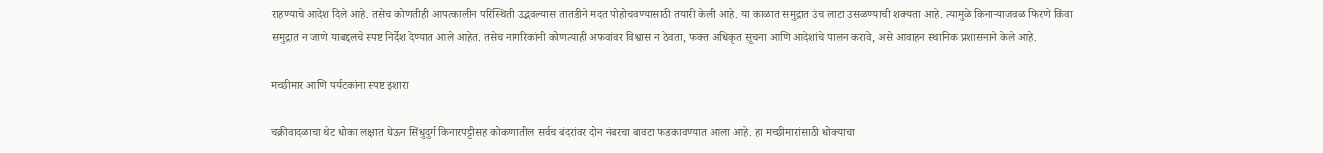राहण्याचे आदेश दिले आहे. तसेच कोणतीही आपत्कालीन परिस्थिती उद्भवल्यास तातडीने मदत पोहोचवण्यासाठी तयारी केली आहे. या काळात समुद्रात उंच लाटा उसळण्याची शक्यता आहे. त्यामुळे किनाऱ्याजवळ फिरणे किंवा समुद्रात न जाणे याबद्दलचे स्पष्ट निर्देश देण्यात आले आहेत. तसेच नागरिकांनी कोणत्याही अफवांवर विश्वास न ठेवता, फक्त अधिकृत सूचना आणि आदेशांचे पालन करावे, असे आवाहन स्थानिक प्रशासनाने केले आहे.

मच्छीमार आणि पर्यटकांना स्पष्ट इशारा

चक्रीवादळाचा थेट धोका लक्षात घेऊन सिंधुदुर्ग किनारपट्टीसह कोकणातील सर्वच बंदरांवर दोन नंबरचा बावटा फडकावण्यात आला आहे. हा मच्छीमारांसाठी धोक्याचा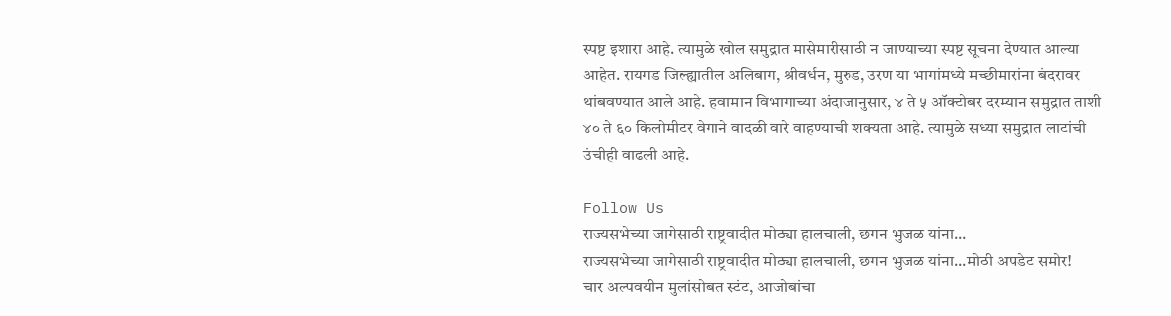स्पष्ट इशारा आहे. त्यामुळे खोल समुद्रात मासेमारीसाठी न जाण्याच्या स्पष्ट सूचना देण्यात आल्या आहेत. रायगड जिल्ह्यातील अलिबाग, श्रीवर्धन, मुरुड, उरण या भागांमध्ये मच्छीमारांना बंदरावर थांबवण्यात आले आहे. हवामान विभागाच्या अंदाजानुसार, ४ ते ५ ऑक्टोबर दरम्यान समुद्रात ताशी ४० ते ६० किलोमीटर वेगाने वादळी वारे वाहण्याची शक्यता आहे. त्यामुळे सध्या समुद्रात लाटांची उंचीही वाढली आहे.

Follow Us
राज्यसभेच्या जागेसाठी राष्ट्रवादीत मोठ्या हालचाली, छगन भुजळ यांना...
राज्यसभेच्या जागेसाठी राष्ट्रवादीत मोठ्या हालचाली, छगन भुजळ यांना...मोठी अपडेट समोर!
चार अल्पवयीन मुलांसोबत स्टंट, आजोबांचा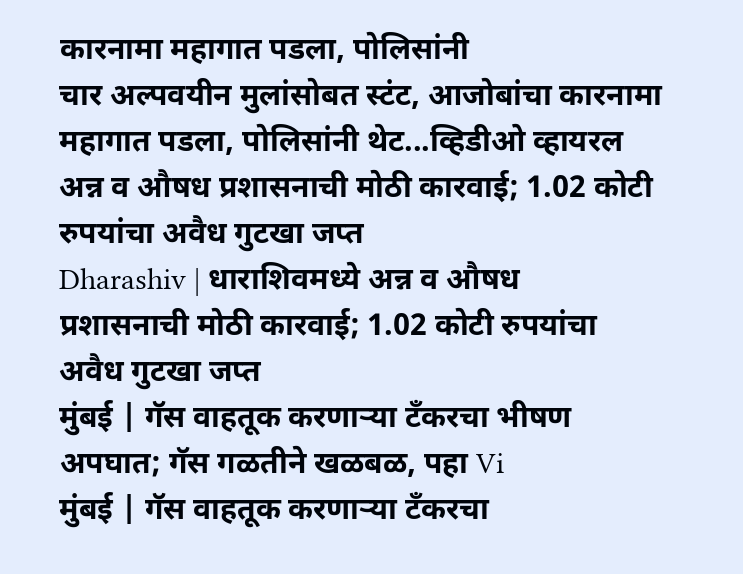कारनामा महागात पडला, पोलिसांनी
चार अल्पवयीन मुलांसोबत स्टंट, आजोबांचा कारनामा महागात पडला, पोलिसांनी थेट...व्हिडीओ व्हायरल
अन्न व औषध प्रशासनाची मोठी कारवाई; 1.02 कोटी रुपयांचा अवैध गुटखा जप्त
Dharashiv | धाराशिवमध्ये अन्न व औषध प्रशासनाची मोठी कारवाई; 1.02 कोटी रुपयांचा अवैध गुटखा जप्त
मुंबई | गॅस वाहतूक करणाऱ्या टँकरचा भीषण अपघात; गॅस गळतीने खळबळ, पहा Vi
मुंबई | गॅस वाहतूक करणाऱ्या टँकरचा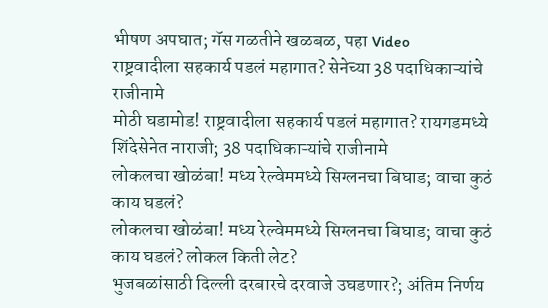भीषण अपघात; गॅस गळतीने खळबळ, पहा Video
राष्ट्रवादीला सहकार्य पडलं महागात? सेनेच्या 38 पदाधिकाऱ्यांचे राजीनामे
मोठी घडामोड! राष्ट्रवादीला सहकार्य पडलं महागात? रायगडमध्ये शिंदेसेनेत नाराजी; 38 पदाधिकाऱ्यांचे राजीनामे
लोकलचा खोळंबा! मध्य रेल्वेममध्ये सिग्लनचा बिघाड; वाचा कुठं काय घडलं?
लोकलचा खोळंबा! मध्य रेल्वेममध्ये सिग्लनचा बिघाड; वाचा कुठं काय घडलं? लोकल किती लेट?
भुजबळांसाठी दिल्ली दरबारचे दरवाजे उघडणार?; अंतिम निर्णय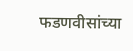फडणवीसांच्या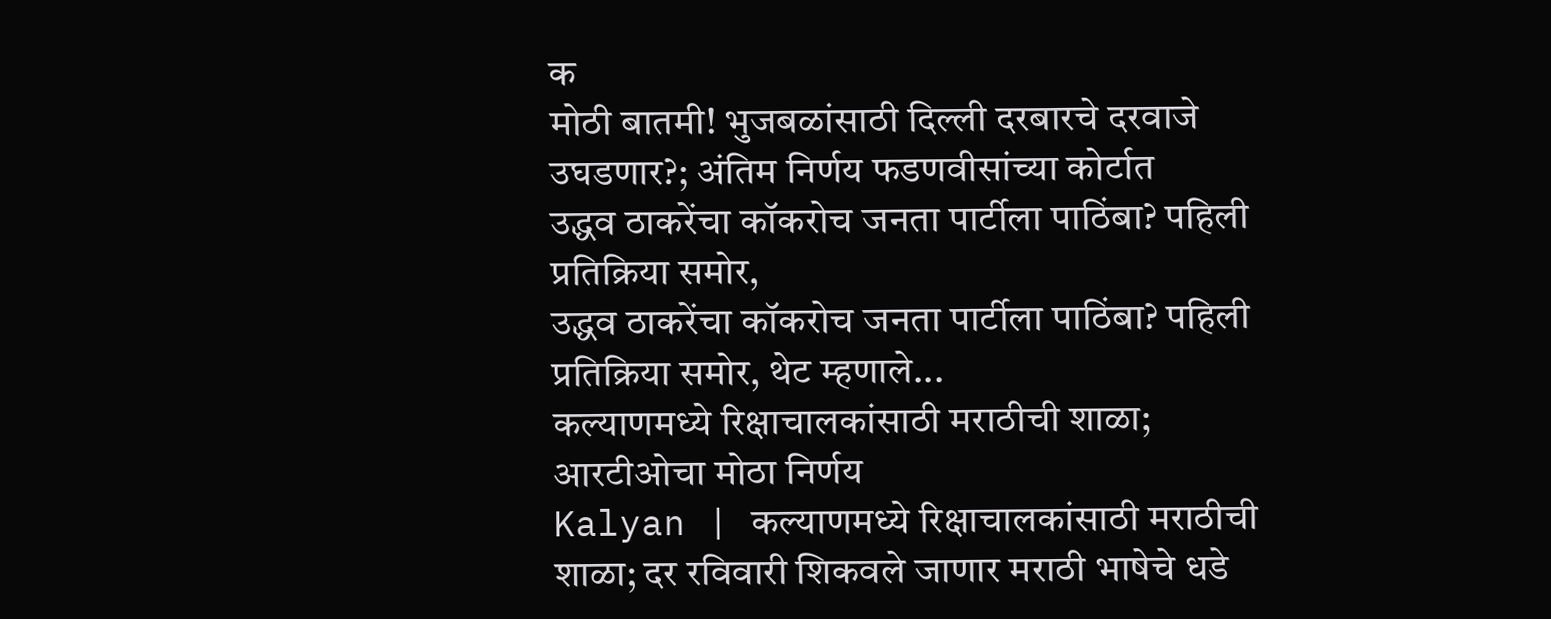क
मोठी बातमी! भुजबळांसाठी दिल्ली दरबारचे दरवाजे उघडणार?; अंतिम निर्णय फडणवीसांच्या कोर्टात
उद्धव ठाकरेंचा कॉकरोच जनता पार्टीला पाठिंबा? पहिली प्रतिक्रिया समोर,
उद्धव ठाकरेंचा कॉकरोच जनता पार्टीला पाठिंबा? पहिली प्रतिक्रिया समोर, थेट म्हणाले...
कल्याणमध्ये रिक्षाचालकांसाठी मराठीची शाळा; आरटीओचा मोठा निर्णय
Kalyan | कल्याणमध्ये रिक्षाचालकांसाठी मराठीची शाळा; दर रविवारी शिकवले जाणार मराठी भाषेचे धडे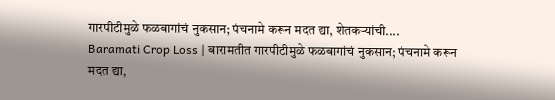गारपीटीमुळे फळबागांचं नुकसान; पंचनामे करून मदत द्या, शेतकऱ्यांची....
Baramati Crop Loss | बारामतीत गारपीटीमुळे फळबागांचं नुकसान; पंचनामे करून मदत द्या,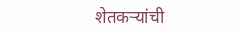शेतकऱ्यांची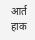आर्त हाक